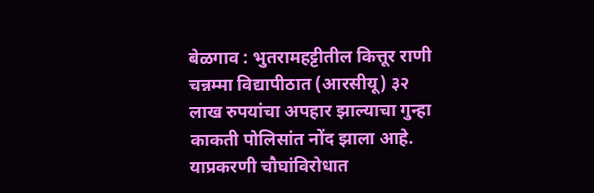बेळगाव : भुतरामहट्टीतील कित्तूर राणी चन्नम्मा विद्यापीठात (आरसीयू) ३२ लाख रुपयांचा अपहार झाल्याचा गुन्हा काकती पोलिसांत नोंद झाला आहे. याप्रकरणी चौघांविरोधात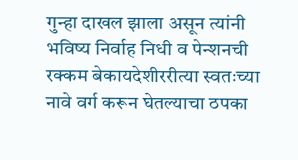गुन्हा दाखल झाला असून त्यांनी भविष्य निर्वाह निधी व पेन्शनची रक्कम बेकायदेशीररीत्या स्वतःच्या नावे वर्ग करून घेतल्याचा ठपका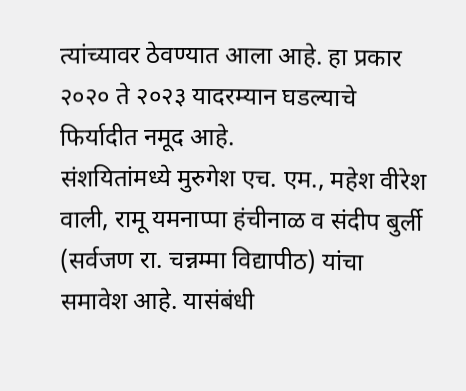त्यांच्यावर ठेवण्यात आला आहे. हा प्रकार २०२० ते २०२३ यादरम्यान घडल्याचे फिर्यादीत नमूद आहे.
संशयितांमध्ये मुरुगेश एच. एम., महेश वीरेश वाली, रामू यमनाप्पा हंचीनाळ व संदीप बुर्ली (सर्वजण रा. चन्नम्मा विद्यापीठ) यांचा समावेश आहे. यासंबंधी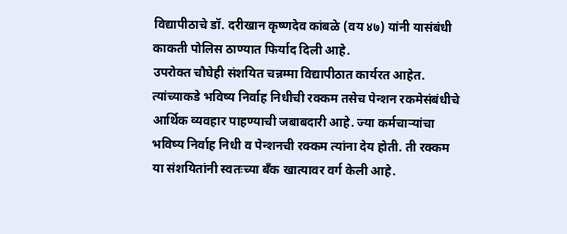विद्यापीठाचे डॉ. दरीखान कृष्णदेव कांबळे (वय ४७) यांनी यासंबंधी काकती पोलिस ठाण्यात फिर्याद दिली आहे.
उपरोक्त चौघेही संशयित चन्नम्मा विद्यापीठात कार्यरत आहेत. त्यांच्याकडे भविष्य निर्वाह निधीची रक्कम तसेच पेन्शन रकमेसंबंधीचे आर्थिक व्यवहार पाहण्याची जबाबदारी आहे. ज्या कर्मचाऱ्यांचा भविष्य निर्वाह निधी व पेन्शनची रक्कम त्यांना देय होती. ती रक्कम या संशयितांनी स्वतःच्या बँक खात्यावर वर्ग केली आहे.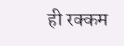ही रक्कम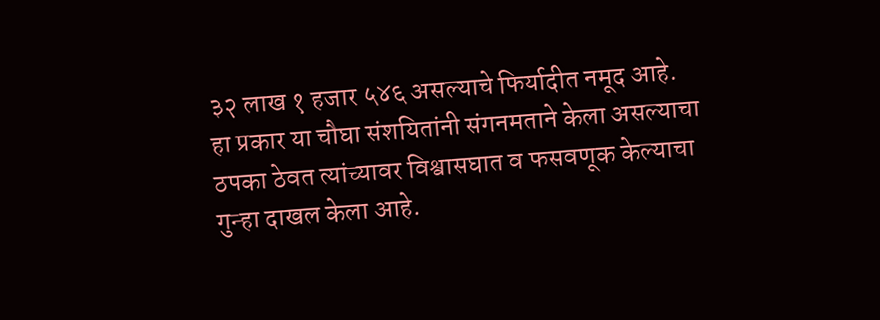३२ लाख १ हजार ५४६ असल्याचे फिर्यादीत नमूद आहे.
हा प्रकार या चौघा संशयितांनी संगनमताने केला असल्याचा ठपका ठेवत त्यांच्यावर विश्वासघात व फसवणूक केल्याचा गुन्हा दाखल केला आहे.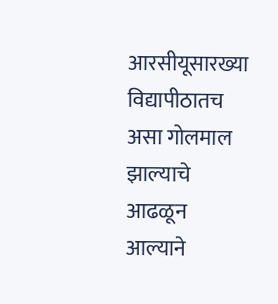आरसीयूसारख्या विद्यापीठातच असा गोलमाल झाल्याचे आढळून आल्याने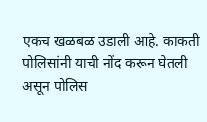एकच खळबळ उडाली आहे. काकती पोलिसांनी याची नोंद करून घेतली असून पोलिस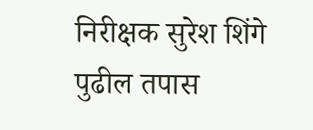निरीक्षक सुरेश शिंगे पुढील तपास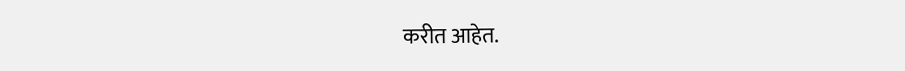करीत आहेत.